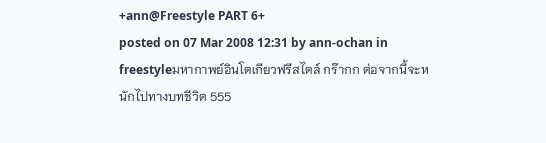+ann@Freestyle PART 6+
posted on 07 Mar 2008 12:31 by ann-ochan in freestyleมหากาพย์อินโตเกียวฟรีสไตล์ กร๊ากก ต่อจากนี้จะหนักไปทางบทชีวิต 555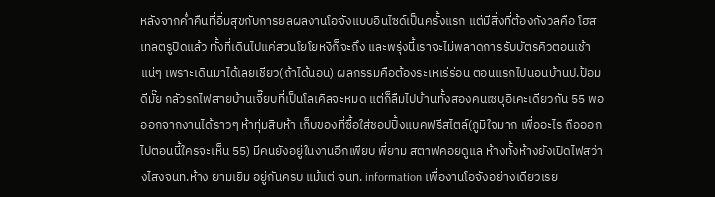หลังจากค่ำคืนที่อิ่มสุขกับการยลผลงานโอจังแบบอินไซด์เป็นครั้งแรก แต่มีสิ่งที่ต้องกังวลคือ โฮสเทลตรูปิดแล้ว ทั้งที่เดินไปแค่สวนโยโยหงิก็จะถึง และพรุ่งนี้เราจะไม่พลาดการรับบัตรคิวตอนเช้าแน่ๆ เพราะเดินมาได้เลยเชียว(ถ้าได้นอน) ผลกรรมคือต้องระเหเร่ร่อน ตอนแรกไปนอนบ้านป.ป้อมดีมั๊ย กลัวรถไฟสายบ้านเจี๊ยบที่เป็นโลเคิลจะหมด แต่ก็ลืมไปบ้านทั้งสองคนเซบุอิเคะเดียวกัน 55 พอออกจากงานได้ราวๆ ห้าทุ่มสิบห้า เก็บของที่ซื้อใส่ชอปปิ้งแบคฟรีสไตล์(ภูมิใจมาก เพื่ออะไร ถือออกไปตอนนี้ใครจะเห็น 55) มีคนยังอยู่ในงานอีกเพียบ พี่ยาม สตาฟคอยดูแล ห้างทั้งห้างยังเปิดไฟสว่างไสงจนท.ห้าง ยามเยิม อยู่กันครบ แม้แต่ จนท. information เพื่องานโอจังอย่างเดียวเรย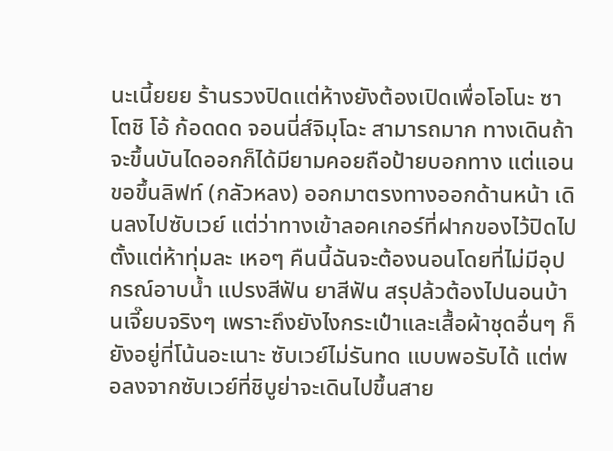นะเนี้ยยย ร้านรวงปิดแต่ห้างยังต้องเปิดเพื่อโอโนะ ซาโตชิ โอ้ ก้อดดด จอนนี่ส์จิมุโฉะ สามารถมาก ทางเดินถ้าจะขึ้นบันไดออกก็ได้มียามคอยถือป้ายบอกทาง แต่แอนขอขึ้นลิฟท์ (กลัวหลง) ออกมาตรงทางออกด้านหน้า เดินลงไปซับเวย์ แต่ว่าทางเข้าลอคเกอร์ที่ฝากของไว้ปิดไปตั้งแต่ห้าทุ่มละ เหอๆ คืนนี้ฉันจะต้องนอนโดยที่ไม่มีอุปกรณ์อาบน้ำ แปรงสีฟัน ยาสีฟัน สรุปล้วต้องไปนอนบ้านเจี๊ยบจริงๆ เพราะถึงยังไงกระเป๋าและเสื้อผ้าชุดอื่นๆ ก็ยังอยู่ที่โน้นอะเนาะ ซับเวย์ไม่รันทด แบบพอรับได้ แต่พอลงจากซับเวย์ที่ชิบูย่าจะเดินไปขึ้นสาย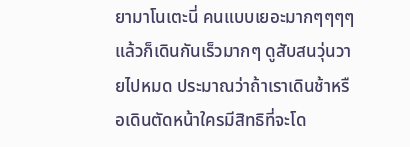ยามาโนเตะนี่ คนแบบเยอะมากๆๆๆๆ แล้วก็เดินกันเร็วมากๆ ดูสับสนวุ่นวายไปหมด ประมาณว่าถ้าเราเดินช้าหรือเดินตัดหน้าใครมีสิทธิที่จะโด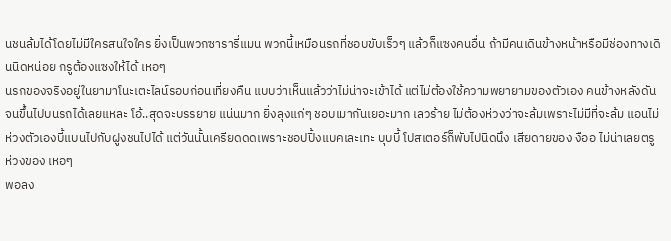นชนล้มได้โดยไม่มีใครสนใจใคร ยิ่งเป็นพวกซารารี่แมน พวกนี้เหมือนรถที่ชอบขับเร็วๆ แล้วก็แซงคนอื่น ถ้ามีคนเดินข้างหน้าหรือมีช่องทางเดินนิดหน่อย กรูต้องแซงให้ได้ เหอๆ
นรกของจริงอยู่ในยามาโนะเตะไลน์รอบก่อนเที่ยงคืน แบบว่าเห็นแล้วว่าไม่น่าจะเข้าได้ แต่ไม่ต้องใช้ความพยายามของตัวเอง คนข้างหลังดันจนขึ้นไปบนรถได้เลยแหละ โอ้..สุดจะบรรยาย แน่นมาก ยิ่งลุงแก่ๆ ชอบเมากันเยอะมาก เลวร้าย ไม่ต้องห่วงว่าจะล้มเพราะไม่มีที่จะล้ม แอนไม่ห่วงตัวเองบี้แบนไปกับฝูงชนไปได้ แต่วันนั้นเครียดดดเพราะชอปปิ้งแบคเละเทะ บุบบี้ โปสเตอร์ก็พับไปนิดนึง เสียดายของ งืออ ไม่น่าเลยตรู ห่วงของ เหอๆ
พอลง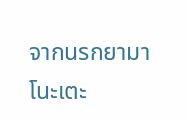จากนรกยามาโนะเตะ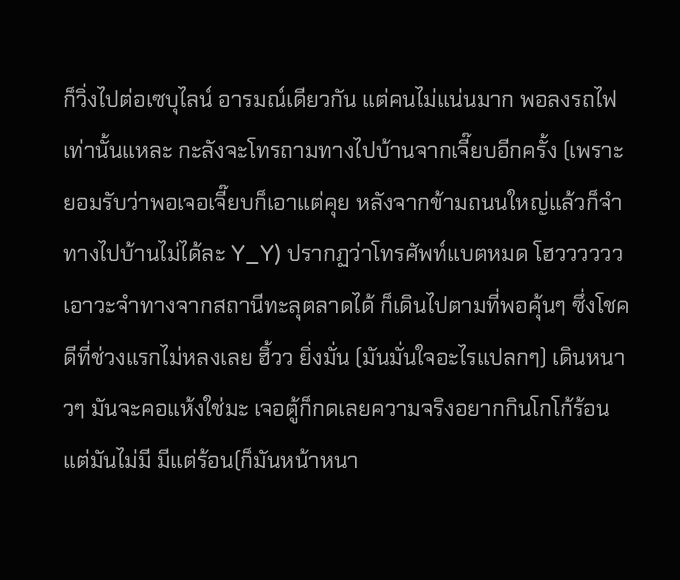ก็วิ่งไปต่อเซบุไลน์ อารมณ์เดียวกัน แต่คนไม่แน่นมาก พอลงรถไฟเท่านั้นแหละ กะลังจะโทรถามทางไปบ้านจากเจี๊ยบอีกครั้ง (เพราะยอมรับว่าพอเจอเจี๊ยบก็เอาแต่คุย หลังจากข้ามถนนใหญ่แล้วก็จำทางไปบ้านไม่ได้ละ Y_Y) ปรากฏว่าโทรศัพท์แบตหมด โฮวววววว เอาวะจำทางจากสถานีทะลุตลาดได้ ก็เดินไปตามที่พอคุ้นๆ ซึ่งโชคดีที่ช่วงแรกไม่หลงเลย ฮิ้วว ยิ่งมั่น (มันมั่นใจอะไรแปลกๆ) เดินหนาวๆ มันจะคอแห้งใช่มะ เจอตู้ก็กดเลยความจริงอยากกินโกโก้ร้อนแต่มันไม่มี มีแต่ร้อน(ก็มันหน้าหนา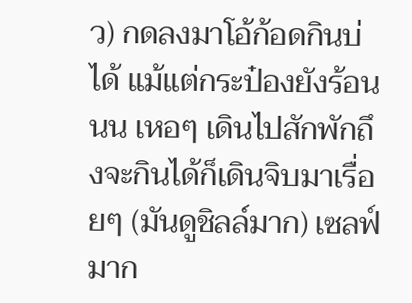ว) กดลงมาโอ้ก้อดกินบ่ได้ แม้แต่กระป๋องยังร้อนนน เหอๆ เดินไปสักพักถึงจะกินได้ก็เดินจิบมาเรื่อยๆ (มันดูชิลล์มาก) เซลฟ์มาก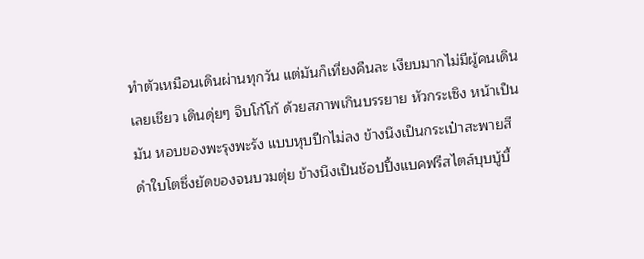ทำตัวเหมือนเดินผ่านทุกวัน แต่มันก็เที่ยงคืนละ เงียบมากไม่มีผู้คนเดินเลยเชียว เดินดุ่ยๆ จิบโก้โก้ ด้วยสภาพเกินบรรยาย หัวกระเซิง หน้าเป็นมัน หอบของพะรุงพะรัง แบบหุบปีกไม่ลง ข้างนึงเป็นกระเป๋าสะพายสีดำใบโตซึ่งยัดของจนบวมตุ่ย ข้างนึงเป็นช้อปปิ้งแบคฟรีสไตล์บุบบู้บี้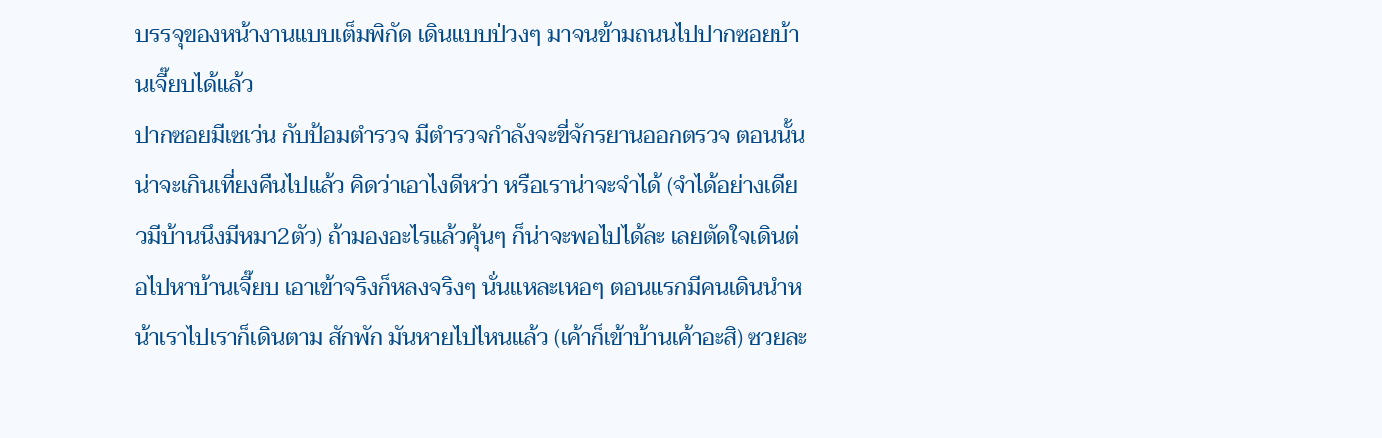บรรจุของหน้างานแบบเต็มพิกัด เดินแบบป่วงๆ มาจนข้ามถนนไปปากซอยบ้านเจี๊ยบได้แล้ว
ปากซอยมีเซเว่น กับป้อมตำรวจ มีตำรวจกำลังจะขี่จักรยานออกตรวจ ตอนนั้นน่าจะเกินเที่ยงคืนไปแล้ว คิดว่าเอาไงดีหว่า หรือเราน่าจะจำได้ (จำได้อย่างเดียวมีบ้านนึงมีหมา2ตัว) ถ้ามองอะไรแล้วคุ้นๆ ก็น่าจะพอไปได้ละ เลยตัดใจเดินต่อไปหาบ้านเจี๊ยบ เอาเข้าจริงก็หลงจริงๆ นั่นแหละเหอๆ ตอนแรกมีคนเดินนำหน้าเราไปเราก็เดินตาม สักพัก มันหายไปไหนแล้ว (เค้าก็เข้าบ้านเค้าอะสิ) ซวยละ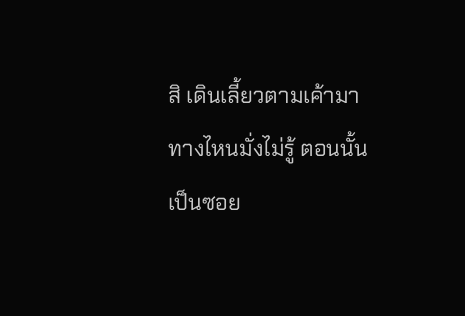สิ เดินเลี้ยวตามเค้ามาทางไหนมั่งไม่รู้ ตอนนั้นเป็นซอย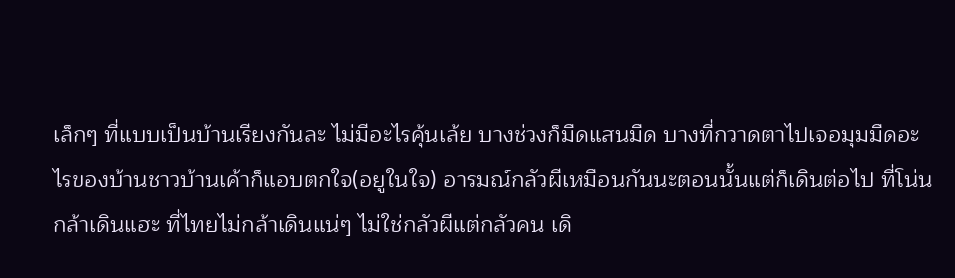เล็กๆ ที่แบบเป็นบ้านเรียงกันละ ไม่มีอะไรคุ้นเล้ย บางช่วงก็มืดแสนมืด บางที่กวาดตาไปเจอมุมมืดอะไรของบ้านชาวบ้านเค้าก็แอบตกใจ(อยูในใจ) อารมณ์กลัวผีเหมือนกันนะตอนนั้นแต่ก็เดินต่อไป ที่โน่นกล้าเดินแฮะ ที่ไทยไม่กล้าเดินแน่ๆ ไม่ใช่กลัวผีแต่กลัวคน เดิ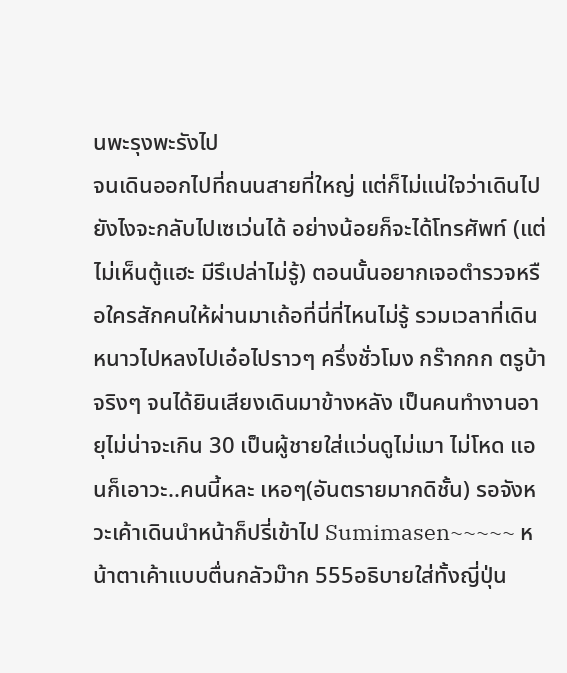นพะรุงพะรังไป
จนเดินออกไปที่ถนนสายที่ใหญ่ แต่ก็ไม่แน่ใจว่าเดินไปยังไงจะกลับไปเซเว่นได้ อย่างน้อยก็จะได้โทรศัพท์ (แต่ไม่เห็นตู้แฮะ มีรึเปล่าไม่รู้) ตอนนั้นอยากเจอตำรวจหรือใครสักคนให้ผ่านมาเถ้อที่นี่ที่ไหนไม่รู้ รวมเวลาที่เดินหนาวไปหลงไปเอ๋อไปราวๆ ครึ่งชั่วโมง กร๊ากกก ตรูบ้าจริงๆ จนได้ยินเสียงเดินมาข้างหลัง เป็นคนทำงานอายุไม่น่าจะเกิน 30 เป็นผู้ชายใส่แว่นดูไม่เมา ไม่โหด แอนก็เอาวะ..คนนี้หละ เหอๆ(อันตรายมากดิชั้น) รอจังหวะเค้าเดินนำหน้าก็ปรี่เข้าไป Sumimasen~~~~~ หน้าตาเค้าแบบตื่นกลัวม๊าก 555อธิบายใส่ทั้งญี่ปุ่น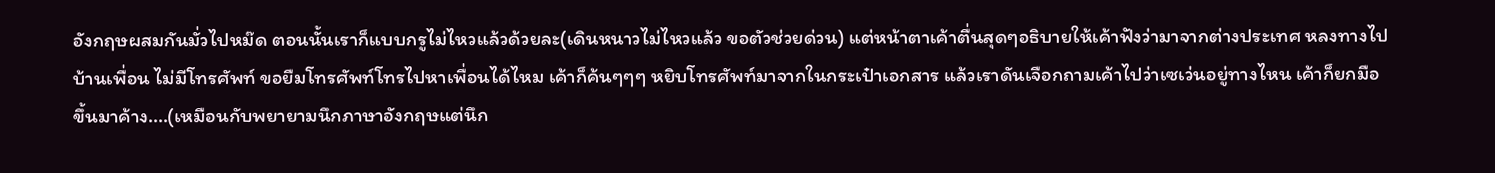อังกฤษผสมกันมั่วไปหม๊ด ตอนนั้นเราก็แบบกรูไม่ไหวแล้วด้วยละ(เดินหนาวไม่ไหวแล้ว ขอตัวช่วยด่วน) แต่หน้าตาเค้าตื่นสุดๆอธิบายให้เค้าฟังว่ามาจากต่างประเทศ หลงทางไปบ้านเพื่อน ไม่มีโทรศัพท์ ขอยืมโทรศัพท์โทรไปหาเพื่อนได้ไหม เค้าก็ค้นๆๆๆ หยิบโทรศัพท์มาจากในกระเป๋าเอกสาร แล้วเราดันเจือกถามเค้าไปว่าเซเว่นอยู่ทางไหน เค้าก็ยกมือขึ้นมาค้าง....(เหมือนกับพยายามนึกภาษาอังกฤษแต่นึก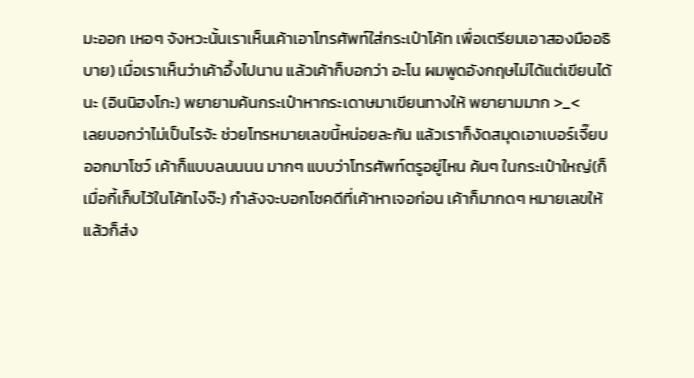มะออก เหอๆ จังหวะนั้นเราเห็นเค้าเอาโทรศัพท์ใส่กระเป๋าโค้ท เพื่อเตรียมเอาสองมืออธิบาย) เมื่อเราเห็นว่าเค้าอึ้งไปนาน แล้วเค้าก็บอกว่า อะโน ผมพูดอังกฤษไม่ได้แต่เขียนได้นะ (อินนิฮงโกะ) พยายามค้นกระเป๋าหากระเดาษมาเขียนทางให้ พยายามมาก >_<
เลยบอกว่าไม่เป็นไรจ้ะ ช่วยโทรหมายเลขนี้หน่อยละกัน แล้วเราก็งัดสมุดเอาเบอร์เจี๊ยบออกมาโชว์ เค้าก็แบบลนนนน มากๆ แบบว่าโทรศัพท์ตรูอยู่ไหน ค้นๆ ในกระเป๋าใหญ่(ก็เมื่อกี้เก็บไว้ในโค้ทไงจ๊ะ) กำลังจะบอกโชคดีที่เค้าหาเจอก่อน เค้าก็มากดๆ หมายเลขให้ แล้วก็ส่ง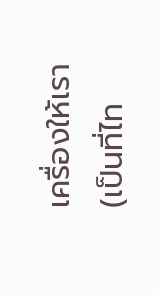เครื่องให้เรา (เป็นที่ไท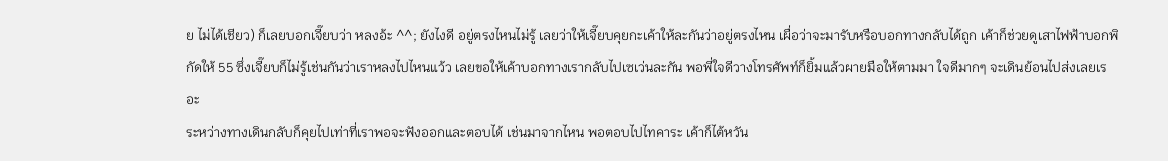ย ไม่ได้เชียว) ก็เลยบอกเจี๊ยบว่า หลงอ้ะ ^^; ยังไงดี อยู่ตรงไหนไม่รู้ เลยว่าให้เจี๊ยบคุยกะเค้าให้ละกันว่าอยู่ตรงไหน เผื่อว่าจะมารับหรือบอกทางกลับได้ถูก เค้าก็ช่วยดูเสาไฟฟ้าบอกพิกัดให้ 55 ซึ่งเจี๊ยบก็ไม่รู้เช่นกันว่าเราหลงไปไหนแว้ว เลยขอให้เค้าบอกทางเรากลับไปเซเว่นละกัน พอพี่ใจดีวางโทรศัพท์ก็ยิ้มแล้วผายมือให้ตามมา ใจดีมากๆ จะเดินย้อนไปส่งเลยเรอะ
ระหว่างทางเดินกลับก็คุยไปเท่าที่เราพอจะฟังออกและตอบได้ เช่นมาจากไหน พอตอบไปไทคาระ เค้าก็ไต้หวัน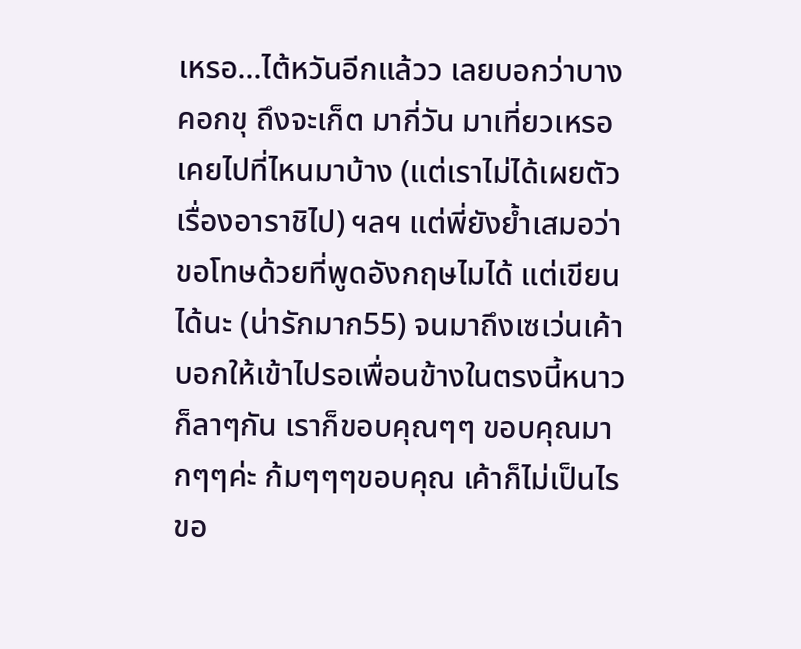เหรอ...ไต้หวันอีกแล้วว เลยบอกว่าบางคอกขุ ถึงจะเก็ต มากี่วัน มาเที่ยวเหรอ เคยไปที่ไหนมาบ้าง (แต่เราไม่ได้เผยตัวเรื่องอาราชิไป) ฯลฯ แต่พี่ยังย้ำเสมอว่า ขอโทษด้วยที่พูดอังกฤษไมได้ แต่เขียนได้นะ (น่ารักมาก55) จนมาถึงเซเว่นเค้าบอกให้เข้าไปรอเพื่อนข้างในตรงนี้หนาว ก็ลาๆกัน เราก็ขอบคุณๆๆ ขอบคุณมากๆๆค่ะ ก้มๆๆๆขอบคุณ เค้าก็ไม่เป็นไร ขอ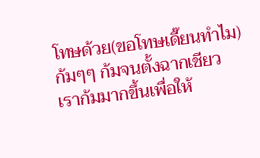โทษด้วย(ขอโทษเดี๊ยนทำไม) ก้มๆๆ ก้มจนตั้งฉากเชียว เราก้มมากขึ้นเพื่อให้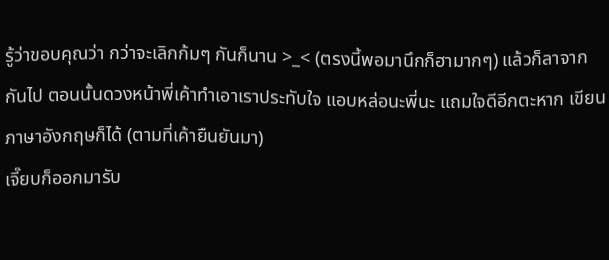รู้ว่าขอบคุณว่า กว่าจะเลิกก้มๆ กันก็นาน >_< (ตรงนี้พอมานึกก็ฮามากๆ) แล้วก็ลาจากกันไป ตอนนั้นดวงหน้าพี่เค้าทำเอาเราประทับใจ แอบหล่อนะพี่นะ แถมใจดีอีกตะหาก เขียนภาษาอังกฤษก็ได้ (ตามที่เค้ายืนยันมา)
เจี๊ยบก็ออกมารับ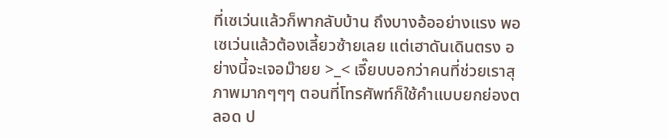ที่เซเว่นแล้วก็พากลับบ้าน ถึงบางอ้ออย่างแรง พอเซเว่นแล้วต้องเลี้ยวซ้ายเลย แต่เฮาดันเดินตรง อย่างนี้จะเจอม๊ายย >_< เจี๊ยบบอกว่าคนที่ช่วยเราสุภาพมากๆๆๆ ตอนที่โทรศัพท์ก็ใช้คำแบบยกย่องตลอด ป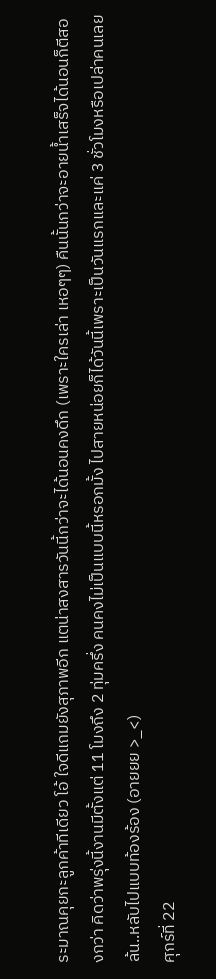ระมาณคุยกะลูกค้าทีเดียว โอ้ ใจดีแถมยังสุภาพอีก แตน่าสงสารวันนี้กว่าจะได้นอนคงดึก (เพราะใครเล่า เหอๆๆ) คืนนั้นกว่าจะอายน้ำเสร็จได้นอนก็ตีสองกว่า คิดว่าพรุ่งนี้งานมีตั้งแต่ 11 โมงถึง 2 ทุ่มครึ่ง คนคงไม่เป็นแบบนี้หรอกมั้ง ไปสายหน่อยก็ได้วันนี้เพราะเป็นวันแรกและแค่ 3 ชั่วโมงหรือเปล่าคนเลยล้น..หลับไปแบบท้องร้อง (อายยย >_<)
ศุกร์ที่ 22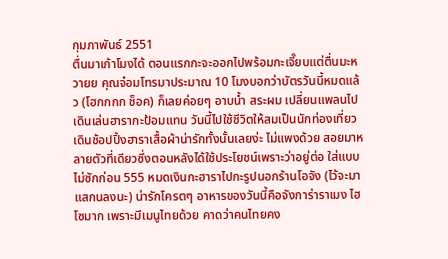กุมภาพันธ์ 2551
ตื่นมาเก้าโมงได้ ตอนแรกกะจะออกไปพร้อมกะเจี๊ยบแต่ตื่นมะหวายย คุณจ๋อมโทรมาประมาณ 10 โมงบอกว่าบัตรวันนี้หมดแล้ว (โฮกกกก ช็อค) ก็เลยค่อยๆ อาบน้ำ สระผม เปลี่ยนแพลนไปเดินเล่นฮารากะป้อมแทน วันนี้ไปใช้ชีวิตให้สมเป็นนักท่องเที่ยว เดินช้อปปิ้งฮาราเสื้อผ้าน่ารักทั้งนั้นเลยง่ะ ไม่แพงด้วย สอยมาหลายตัวที่เดียวซึ่งตอนหลังได้ใช้ประโยชน์เพราะว่าอยู่ต่อ ใส่แบบไม่ซักก่อน 555 หมดเงินกะฮาราไปกะรูปนอกร้านโอจัง (ไว้จะมาแสกนลงนะ) น่ารักโครตๆ อาหารของวันนี้คือจังการ่าราเมง ไฮโซมาก เพราะมีเมนูไทยด้วย คาดว่าคนไทยคง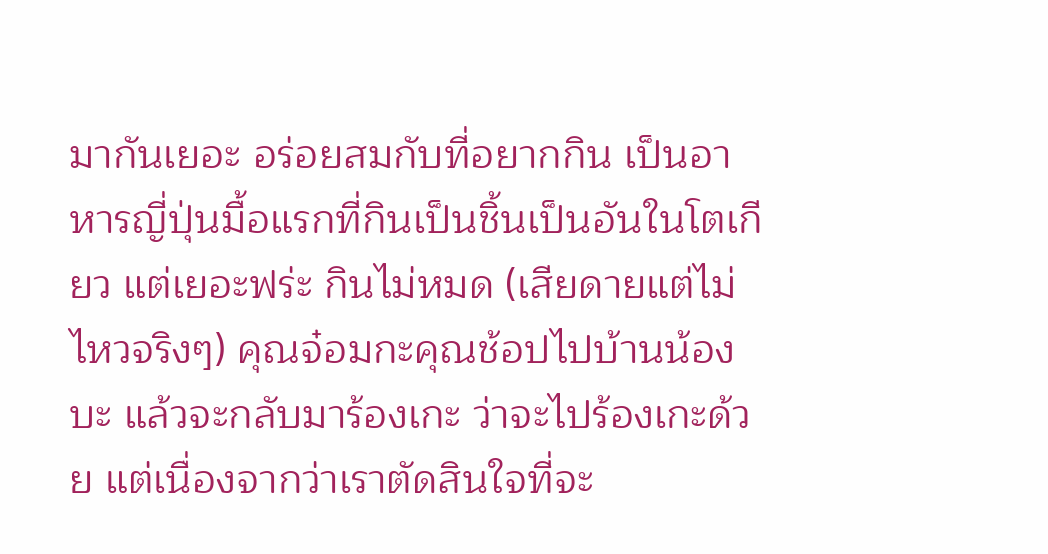มากันเยอะ อร่อยสมกับที่อยากกิน เป็นอาหารญี่ปุ่นมื้อแรกที่กินเป็นชิ้นเป็นอันในโตเกียว แต่เยอะฟร่ะ กินไม่หมด (เสียดายแต่ไม่ไหวจริงๆ) คุณจ๋อมกะคุณช้อปไปบ้านน้องบะ แล้วจะกลับมาร้องเกะ ว่าจะไปร้องเกะด้วย แต่เนื่องจากว่าเราตัดสินใจที่จะ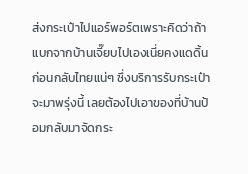ส่งกระเป๋าไปแอร์พอร์ตเพราะคิดว่าถ้าแบกจากบ้านเจี๊ยบไปเองเนี่ยคงแดดิ้นก่อนกลับไทยแน่ๆ ซึ่งบริการรับกระเป๋าจะมาพรุ่งนี้ เลยต้องไปเอาของที่บ้านป้อมกลับมาจัดกระ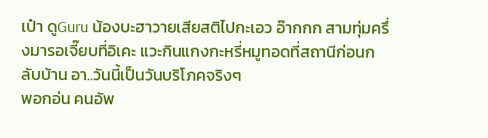เป๋า ดูGuru น้องบะฮาวายเสียสติไปกะเอว อ๊ากกก สามทุ่มครึ่งมารอเจี๊ยบที่อิเคะ แวะกินแกงกะหรี่หมูทอดที่สถานีก่อนกลับบ้าน อา..วันนี้เป็นวันบริโภคจริงๆ
พอกอ่น คนอัพ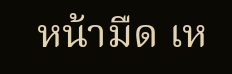หน้ามืด เห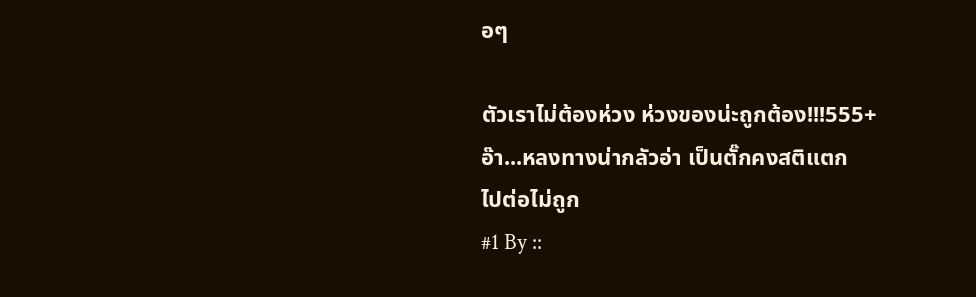อๆ

ตัวเราไม่ต้องห่วง ห่วงของน่ะถูกต้อง!!!555+
อ๊า...หลงทางน่ากลัวอ่า เป็นตั๊กคงสติแตก
ไปต่อไม่ถูก
#1 By ::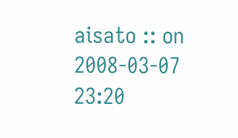aisato :: on 2008-03-07 23:20